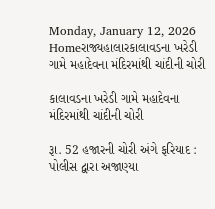Monday, January 12, 2026
Homeરાજ્યહાલારકાલાવડના ખરેડી ગામે મહાદેવના મંદિરમાંથી ચાંદીની ચોરી

કાલાવડના ખરેડી ગામે મહાદેવના મંદિરમાંથી ચાંદીની ચોરી

રૂા. 52 હજારની ચોરી અંગે ફરિયાદ : પોલીસ દ્વારા અજાણ્યા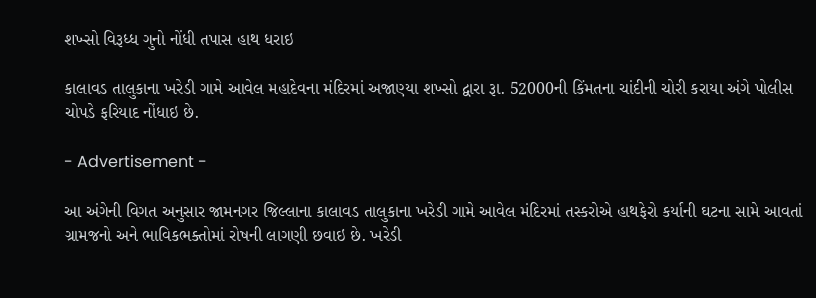શખ્સો વિરૂધ્ધ ગુનો નોંધી તપાસ હાથ ધરાઇ

કાલાવડ તાલુકાના ખરેડી ગામે આવેલ મહાદેવના મંદિરમાં અજાણ્યા શખ્સો દ્વારા રૂા. 52000ની કિંમતના ચાંદીની ચોરી કરાયા અંગે પોલીસ ચોપડે ફરિયાદ નોંધાઇ છે.

- Advertisement -

આ અંગેની વિગત અનુસાર જામનગર જિલ્લાના કાલાવડ તાલુકાના ખરેડી ગામે આવેલ મંદિરમાં તસ્કરોએ હાથફેરો કર્યાની ઘટના સામે આવતાં ગ્રામજનો અને ભાવિકભક્તોમાં રોષની લાગણી છવાઇ છે. ખરેડી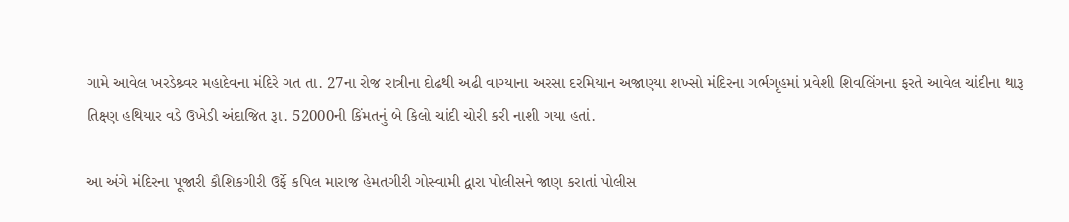ગામે આવેલ ખરડેશ્ર્વર મહાદેવના મંદિરે ગત તા. 27ના રોજ રાત્રીના દોઢથી અઢી વાગ્યાના અરસા દરમિયાન અજાણ્યા શખ્સો મંદિરના ગર્ભગૃહમાં પ્રવેશી શિવલિંગના ફરતે આવેલ ચાંદીના થારૂ તિક્ષ્ણ હથિયાર વડે ઉખેડી અંદાજિત રૂા. 52000ની કિંમતનું બે કિલો ચાંદી ચોરી કરી નાશી ગયા હતાં.

આ અંગે મંદિરના પૂજારી કૌશિકગીરી ઉર્ફે કપિલ મારાજ હેમતગીરી ગોસ્વામી દ્વારા પોલીસને જાણ કરાતાં પોલીસ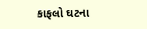કાફલો ઘટના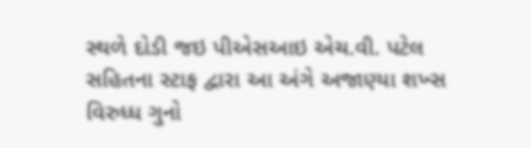સ્થળે દોડી જઇ પીએસઆઇ એચ.વી. પટેલ સહિતના સ્ટાફ દ્વારા આ અંગે અજાણ્યા શખ્સ વિરુધ્ધ ગુનો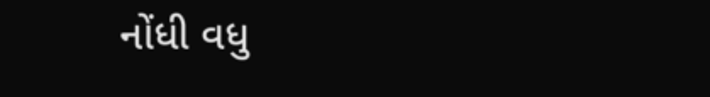નોંધી વધુ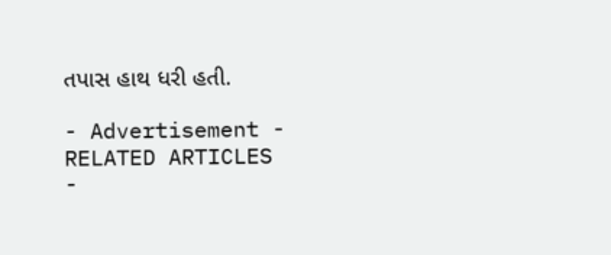તપાસ હાથ ધરી હતી.

- Advertisement -
RELATED ARTICLES
-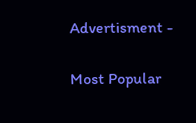Advertisment -

Most Popular